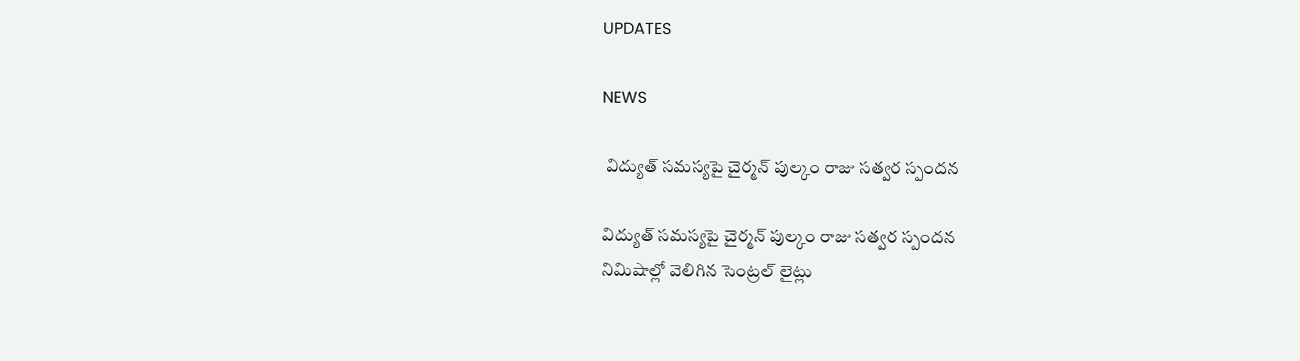UPDATES

NEWS

 విద్యుత్ సమస్యపై చైర్మన్ పుల్కం రాజు సత్వర స్పందన

విద్యుత్ సమస్యపై చైర్మన్ పుల్కం రాజు సత్వర స్పందన
నిమిషాల్లో వెలిగిన సెంట్రల్ లైట్లు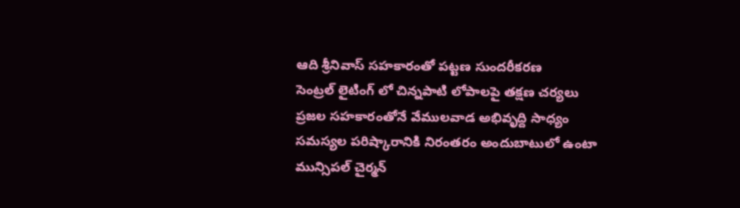ఆది శ్రీనివాస్ సహకారంతో పట్టణ సుందరీకరణ
సెంట్రల్ లైటింగ్ లో చిన్నపాటి లోపాలపై తక్షణ చర్యలు
ప్రజల సహకారంతోనే వేములవాడ అభివృద్ది సాధ్యం
సమస్యల పరిష్కారానికి నిరంతరం అందుబాటులో ఉంటా మున్సిపల్ చైర్మన్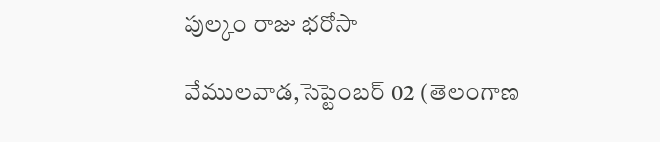పుల్కం రాజు భరోసా

వేములవాడ,సెప్టెంబర్ 02 (తెలంగాణ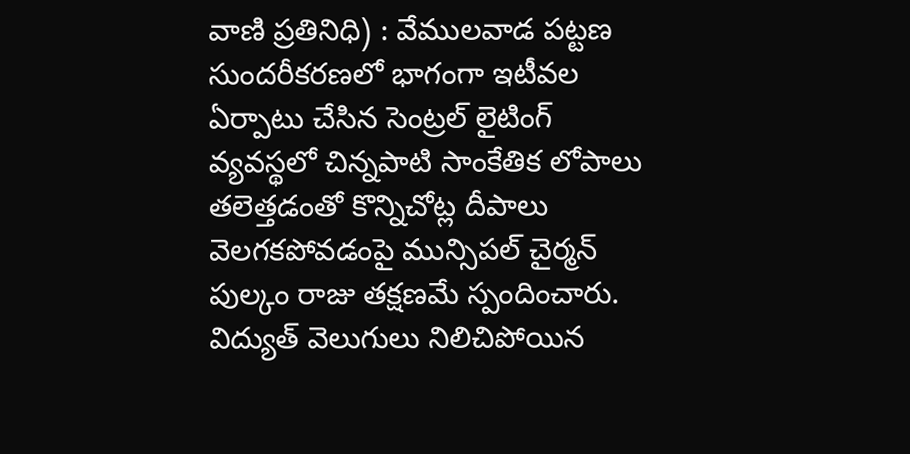వాణి ప్రతినిధి) : వేములవాడ పట్టణ సుందరీకరణలో భాగంగా ఇటీవల ఏర్పాటు చేసిన సెంట్రల్ లైటింగ్ వ్యవస్థలో చిన్నపాటి సాంకేతిక లోపాలు తలెత్తడంతో కొన్నిచోట్ల దీపాలు వెలగకపోవడంపై మున్సిపల్ చైర్మన్ పుల్కం రాజు తక్షణమే స్పందించారు. విద్యుత్ వెలుగులు నిలిచిపోయిన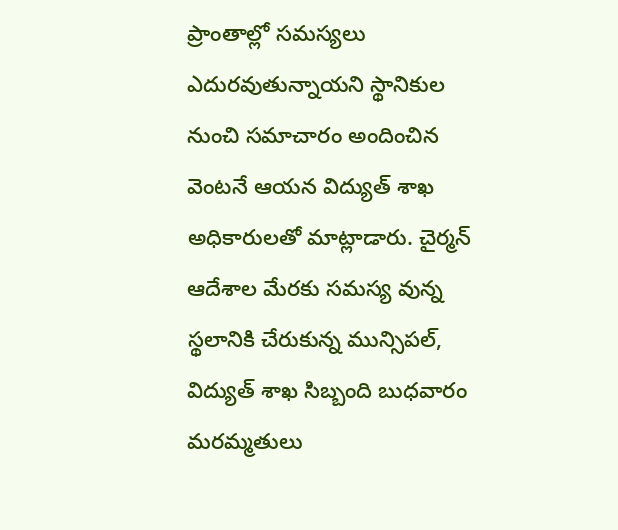ప్రాంతాల్లో సమస్యలు ఎదురవుతున్నాయని స్థానికుల నుంచి సమాచారం అందించిన వెంటనే ఆయన విద్యుత్ శాఖ అధికారులతో మాట్లాడారు. చైర్మన్ ఆదేశాల మేరకు సమస్య వున్న స్థలానికి చేరుకున్న మున్సిపల్, విద్యుత్ శాఖ సిబ్బంది బుధవారం మరమ్మతులు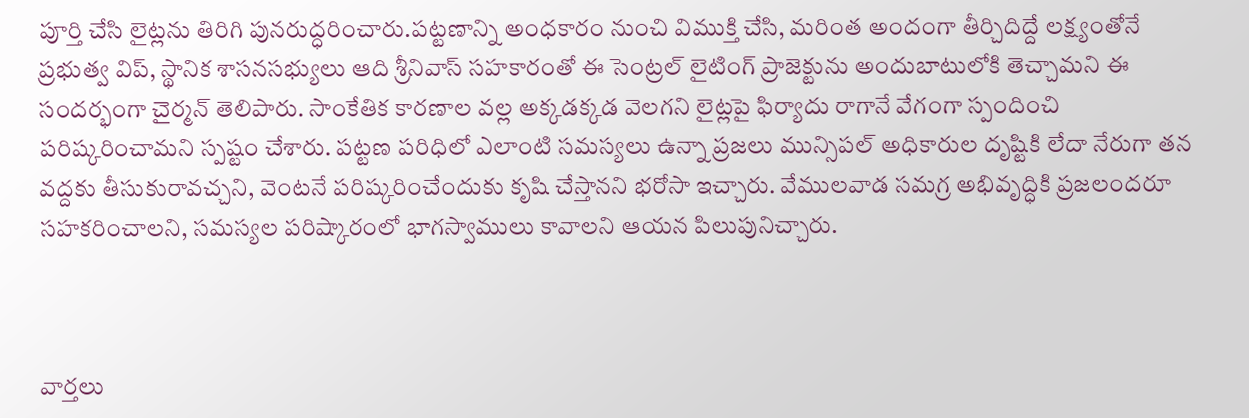పూర్తి చేసి లైట్లను తిరిగి పునరుద్ధరించారు.పట్టణాన్ని అంధకారం నుంచి విముక్తి చేసి, మరింత అందంగా తీర్చిదిద్దే లక్ష్యంతోనే ప్రభుత్వ విప్, స్థానిక శాసనసభ్యులు ఆది శ్రీనివాస్ సహకారంతో ఈ సెంట్రల్ లైటింగ్ ప్రాజెక్టును అందుబాటులోకి తెచ్చామని ఈ సందర్భంగా చైర్మన్ తెలిపారు. సాంకేతిక కారణాల వల్ల అక్కడక్కడ వెలగని లైట్లపై ఫిర్యాదు రాగానే వేగంగా స్పందించి పరిష్కరించామని స్పష్టం చేశారు. పట్టణ పరిధిలో ఎలాంటి సమస్యలు ఉన్నా ప్రజలు మున్సిపల్ అధికారుల దృష్టికి లేదా నేరుగా తన వద్దకు తీసుకురావచ్చని, వెంటనే పరిష్కరించేందుకు కృషి చేస్తానని భరోసా ఇచ్చారు. వేములవాడ సమగ్ర అభివృద్ధికి ప్రజలందరూ సహకరించాలని, సమస్యల పరిష్కారంలో భాగస్వాములు కావాలని ఆయన పిలుపునిచ్చారు.



వార్తలు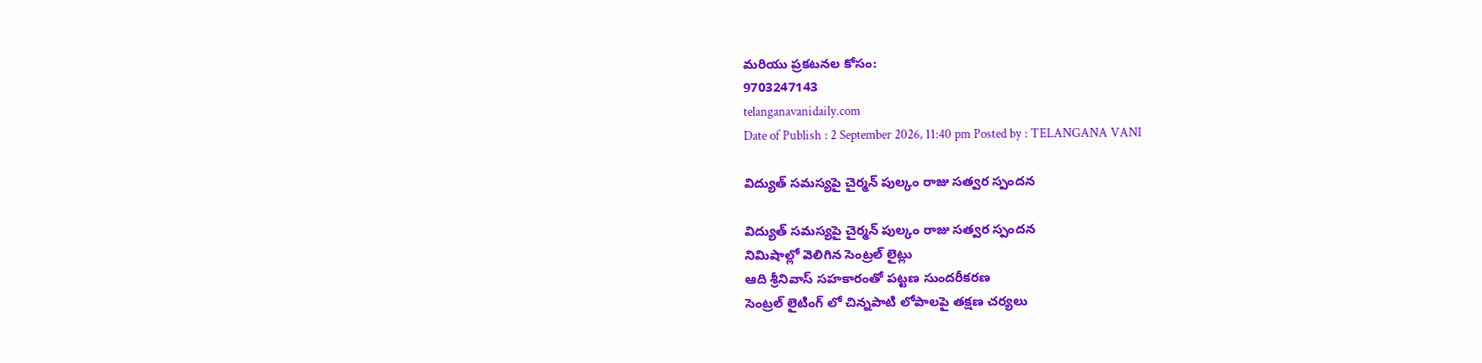మరియు ప్రకటనల కోసం:
9703247143
telanganavanidaily.com
Date of Publish : 2 September 2026, 11:40 pm Posted by : TELANGANA VANI

విద్యుత్ సమస్యపై చైర్మన్ పుల్కం రాజు సత్వర స్పందన

విద్యుత్ సమస్యపై చైర్మన్ పుల్కం రాజు సత్వర స్పందన
నిమిషాల్లో వెలిగిన సెంట్రల్ లైట్లు
ఆది శ్రీనివాస్ సహకారంతో పట్టణ సుందరీకరణ
సెంట్రల్ లైటింగ్ లో చిన్నపాటి లోపాలపై తక్షణ చర్యలు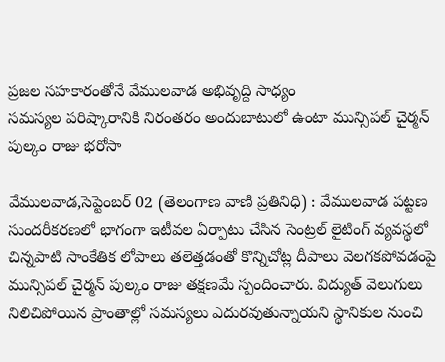ప్రజల సహకారంతోనే వేములవాడ అభివృద్ది సాధ్యం
సమస్యల పరిష్కారానికి నిరంతరం అందుబాటులో ఉంటా మున్సిపల్ చైర్మన్ పుల్కం రాజు భరోసా

వేములవాడ,సెప్టెంబర్ 02 (తెలంగాణ వాణి ప్రతినిధి) : వేములవాడ పట్టణ సుందరీకరణలో భాగంగా ఇటీవల ఏర్పాటు చేసిన సెంట్రల్ లైటింగ్ వ్యవస్థలో చిన్నపాటి సాంకేతిక లోపాలు తలెత్తడంతో కొన్నిచోట్ల దీపాలు వెలగకపోవడంపై మున్సిపల్ చైర్మన్ పుల్కం రాజు తక్షణమే స్పందించారు. విద్యుత్ వెలుగులు నిలిచిపోయిన ప్రాంతాల్లో సమస్యలు ఎదురవుతున్నాయని స్థానికుల నుంచి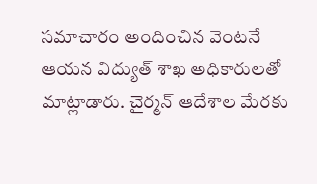సమాచారం అందించిన వెంటనే ఆయన విద్యుత్ శాఖ అధికారులతో మాట్లాడారు. చైర్మన్ ఆదేశాల మేరకు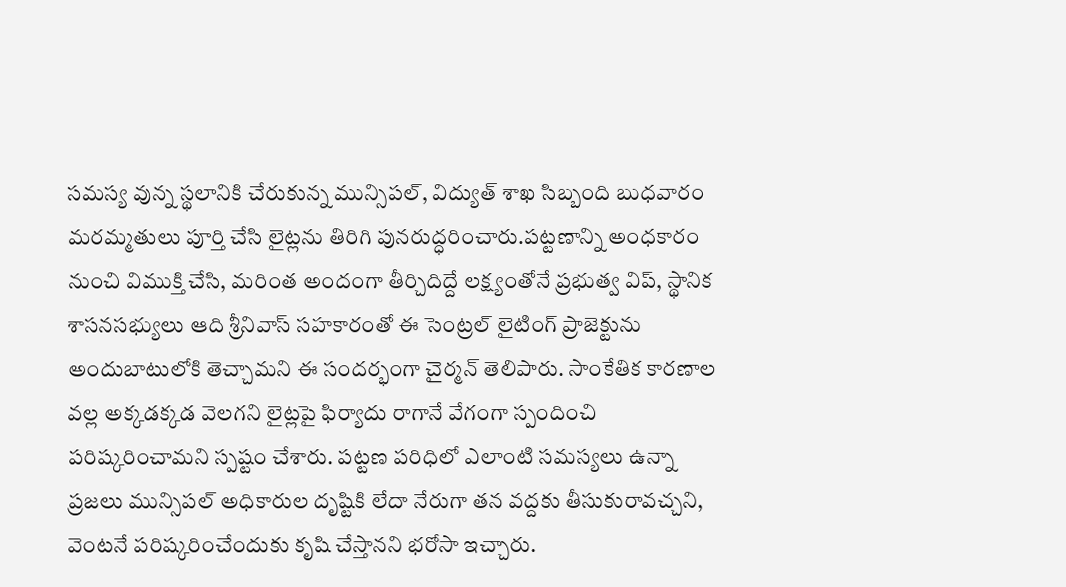సమస్య వున్న స్థలానికి చేరుకున్న మున్సిపల్, విద్యుత్ శాఖ సిబ్బంది బుధవారం మరమ్మతులు పూర్తి చేసి లైట్లను తిరిగి పునరుద్ధరించారు.పట్టణాన్ని అంధకారం నుంచి విముక్తి చేసి, మరింత అందంగా తీర్చిదిద్దే లక్ష్యంతోనే ప్రభుత్వ విప్, స్థానిక శాసనసభ్యులు ఆది శ్రీనివాస్ సహకారంతో ఈ సెంట్రల్ లైటింగ్ ప్రాజెక్టును అందుబాటులోకి తెచ్చామని ఈ సందర్భంగా చైర్మన్ తెలిపారు. సాంకేతిక కారణాల వల్ల అక్కడక్కడ వెలగని లైట్లపై ఫిర్యాదు రాగానే వేగంగా స్పందించి పరిష్కరించామని స్పష్టం చేశారు. పట్టణ పరిధిలో ఎలాంటి సమస్యలు ఉన్నా ప్రజలు మున్సిపల్ అధికారుల దృష్టికి లేదా నేరుగా తన వద్దకు తీసుకురావచ్చని, వెంటనే పరిష్కరించేందుకు కృషి చేస్తానని భరోసా ఇచ్చారు.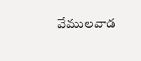వేములవాడ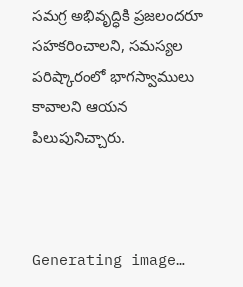సమగ్ర అభివృద్ధికి ప్రజలందరూ సహకరించాలని, సమస్యల పరిష్కారంలో భాగస్వాములు కావాలని ఆయన పిలుపునిచ్చారు.



Generating image…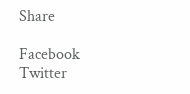Share

Facebook
Twitter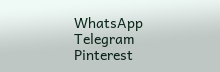WhatsApp
Telegram
Pinterest